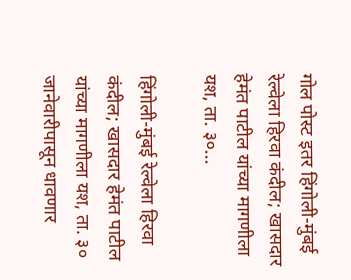गोल पोस्ट इतर हिंगोली-मुंबई रेल्वेला हिरवा कंदील; खासदार हेमंत पाटील यांच्या मागणीला यश, ता. ३०...

हिंगोली-मुंबई रेल्वेला हिरवा कंदील; खासदार हेमंत पाटील यांच्या मागणीला यश, ता. ३० जानेवारीपासून धावणार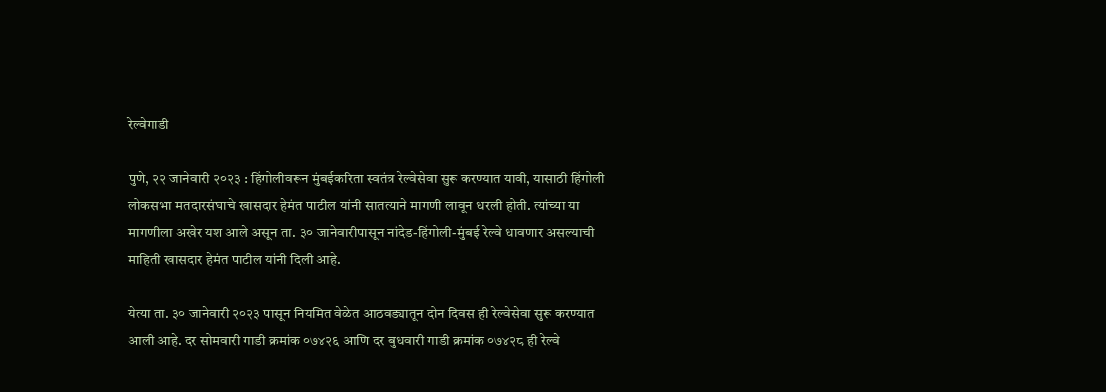रेल्वेगाडी

पुणे, २२ जानेवारी २०२३ : हिंगोलीवरून मुंबईकरिता स्वतंत्र रेल्वेसेवा सुरू करण्यात यावी, यासाठी हिंगोली लोकसभा मतदारसंघाचे खासदार हेमंत पाटील यांनी सातत्याने मागणी लावून धरली होती. त्यांच्या या मागणीला अखेर यश आले असून ता. ३० जानेवारीपासून नांदेड-हिंगोली-मुंबई रेल्वे धावणार असल्याची माहिती खासदार हेमंत पाटील यांनी दिली आहे.

येत्या ता. ३० जानेवारी २०२३ पासून नियमित वेळेत आठवड्यातून दोन दिवस ही रेल्वेसेवा सुरू करण्यात आली आहे. दर सोमवारी गाडी क्रमांक ०७४२६ आणि दर बुधवारी गाडी क्रमांक ०७४२८ ही रेल्वे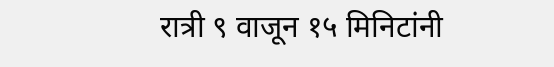रात्री ९ वाजून १५ मिनिटांनी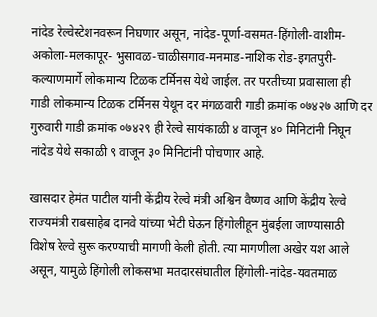नांदेड रेल्वेस्टेशनवरून निघणार असून, नांदेड-पूर्णा-वसमत-हिंगोली-वाशीम-अकोला-मलकापूर- भुसावळ-चाळीसगाव-मनमाड-नाशिक रोड-इगतपुरी-कल्याणमार्गे लोकमान्य टिळक टर्मिनस येथे जाईल. तर परतीच्या प्रवासाला ही गाडी लोकमान्य टिळक टर्मिनस येथून दर मंगळवारी गाडी क्रमांक ०७४२७ आणि दर गुरुवारी गाडी क्रमांक ०७४२९ ही रेल्वे सायंकाळी ४ वाजून ४० मिनिटांनी निघून नांदेड येथे सकाळी ९ वाजून ३० मिनिटांनी पोचणार आहे.

खासदार हेमंत पाटील यांनी केंद्रीय रेल्वे मंत्री अश्विन वैष्णव आणि केंद्रीय रेल्वे राज्यमंत्री राबसाहेब दानवे यांच्या भेटी घेऊन हिंगोलीहून मुंबईला जाण्यासाठी विशेष रेल्वे सुरू करण्याची मागणी केली होती. त्या मागणीला अखेर यश आले असून, यामुळे हिंगोली लोकसभा मतदारसंघातील हिंगोली-नांदेड-यवतमाळ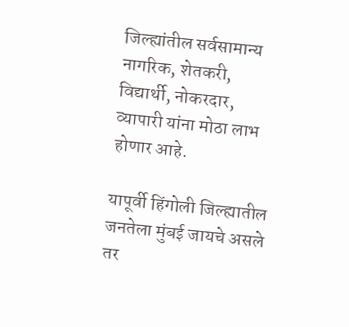जिल्ह्यांतील सर्वसामान्य नागरिक, शेतकरी, विद्यार्थी, नोकरदार, व्यापारी यांना मोठा लाभ होणार आहे.

यापूर्वी हिंगोली जिल्ह्यातील जनतेला मुंबई जायचे असले तर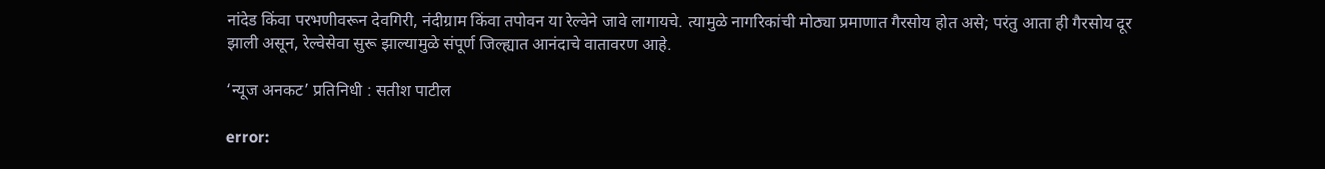नांदेड किंवा परभणीवरून देवगिरी, नंदीग्राम किंवा तपोवन या रेल्वेने जावे लागायचे. त्यामुळे नागरिकांची मोठ्या प्रमाणात गैरसोय होत असे; परंतु आता ही गैरसोय दूर झाली असून, रेल्वेसेवा सुरू झाल्यामुळे संपूर्ण जिल्ह्यात आनंदाचे वातावरण आहे.

‘न्यूज अनकट’ प्रतिनिधी : सतीश पाटील

error: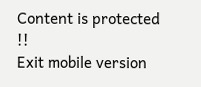Content is protected !!
Exit mobile version